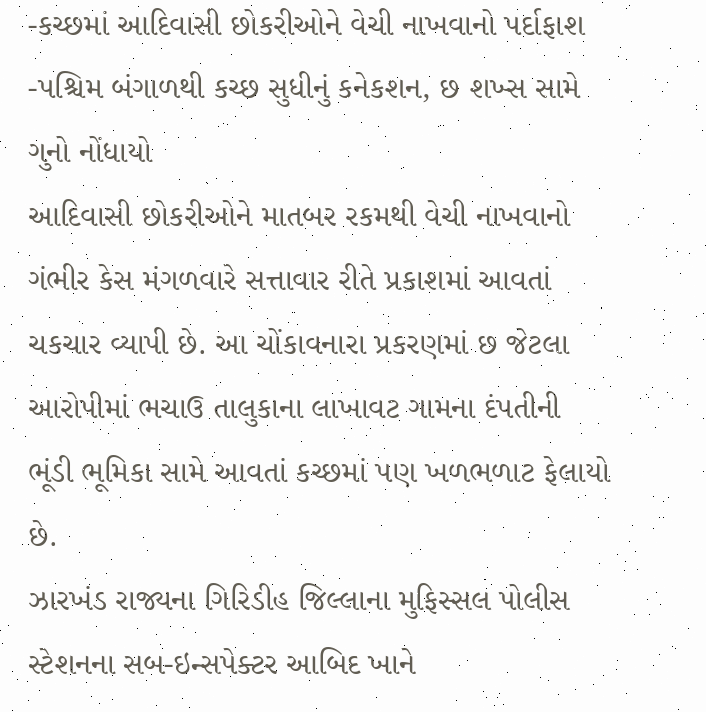-કચ્છમાં આદિવાસી છોકરીઓને વેચી નાખવાનો પર્દાફાશ
-પશ્ચિમ બંગાળથી કચ્છ સુધીનું કનેકશન, છ શખ્સ સામે ગુનો નોંધાયો
આદિવાસી છોકરીઓને માતબર રકમથી વેચી નાખવાનો ગંભીર કેસ મંગળવારે સત્તાવાર રીતે પ્રકાશમાં આવતાં ચકચાર વ્યાપી છે. આ ચોંકાવનારા પ્રકરણમાં છ જેટલા આરોપીમાં ભચાઉ તાલુકાના લાખાવટ ગામના દંપતીની ભૂંડી ભૂમિકા સામે આવતાં કચ્છમાં પણ ખળભળાટ ફેલાયો છે.
ઝારખંડ રાજ્યના ગિરિડીહ જિલ્લાના મુફિસ્સલ પોલીસ સ્ટેશનના સબ-ઇન્સપેક્ટર આબિદ ખાને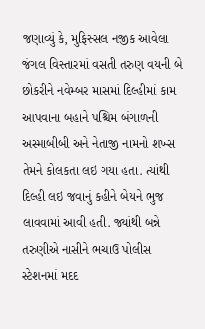જણાવ્યું કે, મુફિસ્સલ નજીક આવેલા જંગલ વિસ્તારમાં વસતી તરુણ વયની બે છોકરીને નવેમ્બર માસમાં દિલ્હીમાં કામ આપવાના બહાને પશ્ચિમ બંગાળની અસ્માબીબી અને નેતાજી નામનો શખ્સ તેમને કોલકતા લઇ ગયા હતા. ત્યાંથી દિલ્હી લઇ જવાનું કહીને બેયને ભુજ લાવવામાં આવી હતી. જ્યાંથી બન્ને તરુણીએ નાસીને ભચાઉ પોલીસ સ્ટેશનમાં મદદ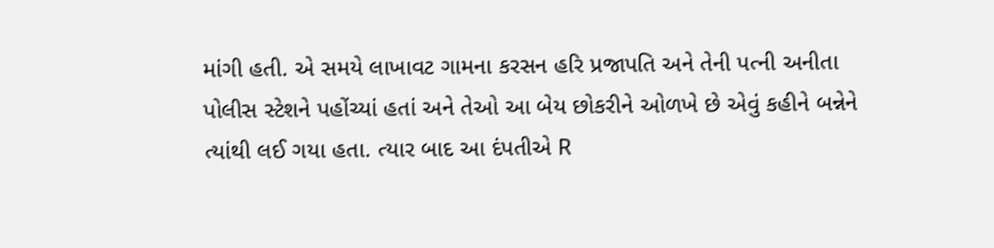માંગી હતી. એ સમયે લાખાવટ ગામના કરસન હરિ પ્રજાપતિ અને તેની પત્ની અનીતા પોલીસ સ્ટેશને પહોંચ્યાં હતાં અને તેઓ આ બેય છોકરીને ઓળખે છે એવું કહીને બન્નેને ત્યાંથી લઈ ગયા હતા. ત્યાર બાદ આ દંપતીએ R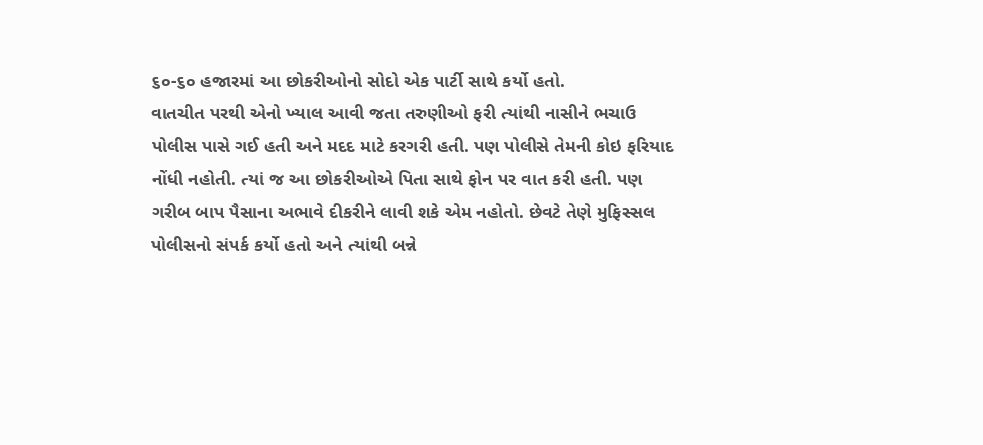૬૦-૬૦ હજારમાં આ છોકરીઓનો સોદો એક પાર્ટી સાથે કર્યો હતો.
વાતચીત પરથી એનો ખ્યાલ આવી જતા તરુણીઓ ફરી ત્યાંથી નાસીને ભચાઉ પોલીસ પાસે ગઈ હતી અને મદદ માટે કરગરી હતી. પણ પોલીસે તેમની કોઇ ફરિયાદ નોંધી નહોતી. ત્યાં જ આ છોકરીઓએ પિતા સાથે ફોન પર વાત કરી હતી. પણ ગરીબ બાપ પૈસાના અભાવે દીકરીને લાવી શકે એમ નહોતો. છેવટે તેણે મુફિસ્સલ પોલીસનો સંપર્ક કર્યો હતો અને ત્યાંથી બન્ને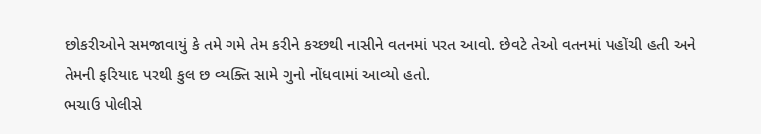છોકરીઓને સમજાવાયું કે તમે ગમે તેમ કરીને કચ્છથી નાસીને વતનમાં પરત આવો. છેવટે તેઓ વતનમાં પહોંચી હતી અને તેમની ફરિયાદ પરથી કુલ છ વ્યક્તિ સામે ગુનો નોંધવામાં આવ્યો હતો.
ભચાઉ પોલીસે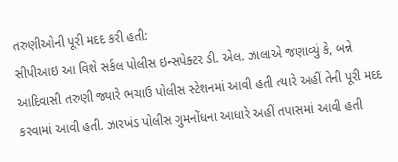તરુણીઓની પૂરી મદદ કરી હતી:
સીપીઆઇ આ વિશે સર્કલ પોલીસ ઇન્સપેક્ટર ડી. એલ. ઝાલાએ જણાવ્યું કે, બન્ને આદિવાસી તરુણી જ્યારે ભચાઉ પોલીસ સ્ટેશનમાં આવી હતી ત્યારે અહીં તેની પૂરી મદદ કરવામાં આવી હતી. ઝારખંડ પોલીસ ગુમનોંધના આધારે અહીં તપાસમાં આવી હતી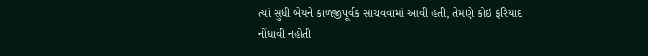ત્યાં સુધી બેયને કાળજીપૂર્વક સાચવવામાં આવી હતી, તેમણે કોઇ ફરિયાદ નોંધાવી નહોતી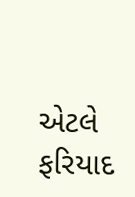એટલે ફરિયાદ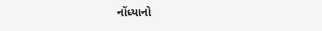નોંધ્યાનો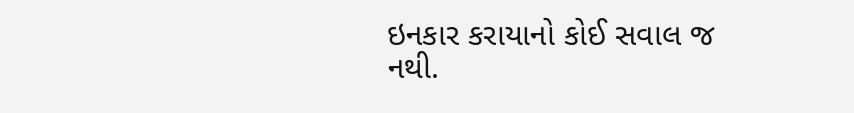ઇનકાર કરાયાનો કોઈ સવાલ જ નથી.